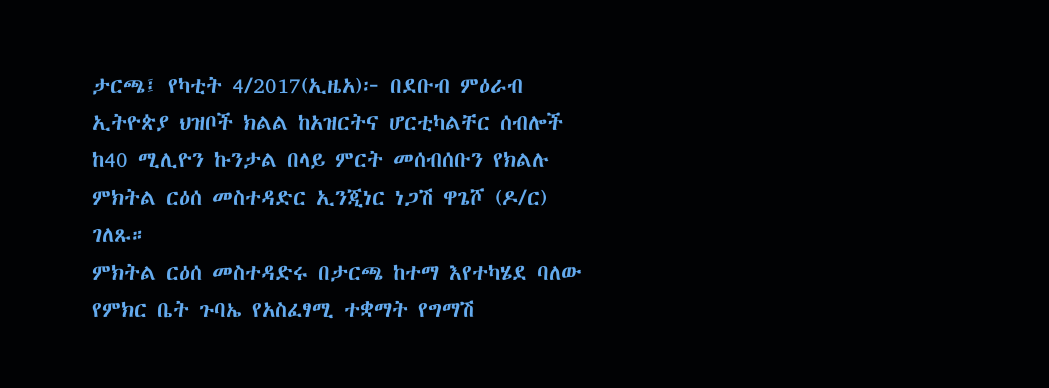ታርጫ፤ የካቲት 4/2017(ኢዜአ)፦ በደቡብ ምዕራብ ኢትዮጵያ ህዝቦች ክልል ከአዝርትና ሆርቲካልቸር ሰብሎች ከ40 ሚሊዮን ኩንታል በላይ ምርት መሰብሰቡን የክልሉ ምክትል ርዕሰ መስተዳድር ኢንጂነር ነጋሽ ዋጌሾ (ዶ/ር) ገለጹ።
ምክትል ርዕሰ መስተዳድሩ በታርጫ ከተማ እየተካሄደ ባለው የምክር ቤት ጉባኤ የአስፈፃሚ ተቋማት የግማሽ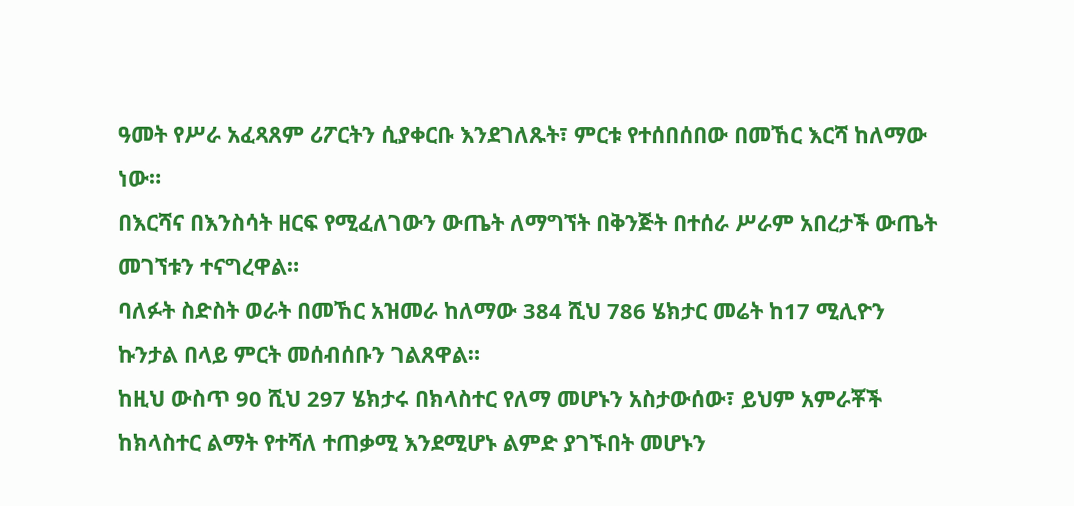ዓመት የሥራ አፈጻጸም ሪፖርትን ሲያቀርቡ እንደገለጹት፣ ምርቱ የተሰበሰበው በመኸር እርሻ ከለማው ነው።
በእርሻና በእንስሳት ዘርፍ የሚፈለገውን ውጤት ለማግኘት በቅንጅት በተሰራ ሥራም አበረታች ውጤት መገኘቱን ተናግረዋል።
ባለፉት ስድስት ወራት በመኸር አዝመራ ከለማው 384 ሺህ 786 ሄክታር መሬት ከ17 ሚሊዮን ኩንታል በላይ ምርት መሰብሰቡን ገልጸዋል።
ከዚህ ውስጥ 90 ሺህ 297 ሄክታሩ በክላስተር የለማ መሆኑን አስታውሰው፣ ይህም አምራቾች ከክላስተር ልማት የተሻለ ተጠቃሚ እንደሚሆኑ ልምድ ያገኙበት መሆኑን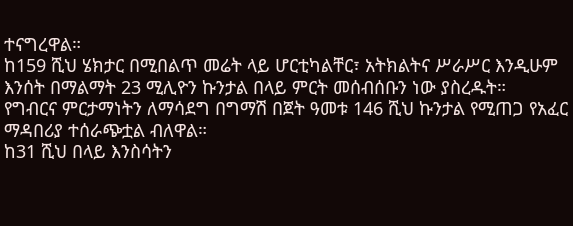ተናግረዋል።
ከ159 ሺህ ሄክታር በሚበልጥ መሬት ላይ ሆርቲካልቸር፣ አትክልትና ሥራሥር እንዲሁም እንሰት በማልማት 23 ሚሊዮን ኩንታል በላይ ምርት መሰብሰቡን ነው ያስረዱት።
የግብርና ምርታማነትን ለማሳደግ በግማሽ በጀት ዓመቱ 146 ሺህ ኩንታል የሚጠጋ የአፈር ማዳበሪያ ተሰራጭቷል ብለዋል።
ከ31 ሺህ በላይ እንስሳትን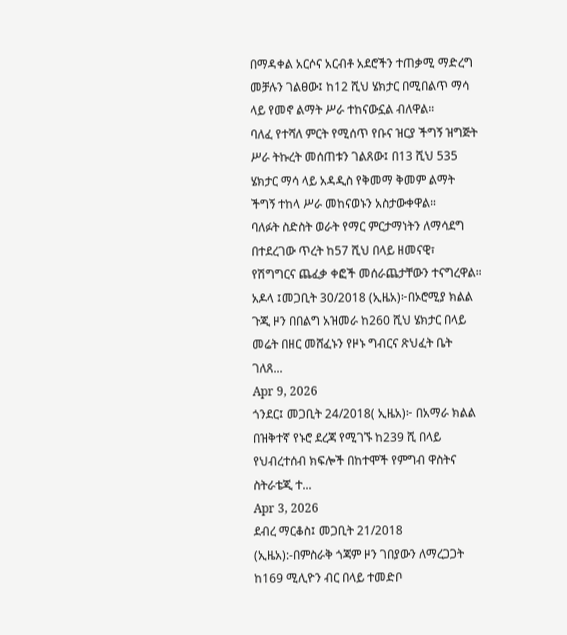በማዳቀል አርሶና አርብቶ አደሮችን ተጠቃሚ ማድረግ መቻሉን ገልፀው፤ ከ12 ሺህ ሄክታር በሚበልጥ ማሳ ላይ የመኖ ልማት ሥራ ተከናውኗል ብለዋል።
ባለፈ የተሻለ ምርት የሚሰጥ የቡና ዝርያ ችግኝ ዝግጅት ሥራ ትኩረት መሰጠቱን ገልጸው፤ በ13 ሺህ 535 ሄክታር ማሳ ላይ አዳዲስ የቅመማ ቅመም ልማት ችግኝ ተከላ ሥራ መከናወኑን አስታውቀዋል።
ባለፉት ስድስት ወራት የማር ምርታማነትን ለማሳደግ በተደረገው ጥረት ከ57 ሺህ በላይ ዘመናዊ፣ የሽግግርና ጨፈቃ ቀፎች መሰራጨታቸውን ተናግረዋል።
አዶላ ፤መጋቢት 30/2018 (ኢዜአ)፦በኦሮሚያ ክልል ጉጂ ዞን በበልግ አዝመራ ከ260 ሺህ ሄክታር በላይ መሬት በዘር መሸፈኑን የዞኑ ግብርና ጽህፈት ቤት ገለጸ...
Apr 9, 2026
ጎንደር፤ መጋቢት 24/2018( ኢዜአ)፦ በአማራ ክልል በዝቅተኛ የኑሮ ደረጃ የሚገኙ ከ239 ሺ በላይ የህብረተሰብ ክፍሎች በከተሞች የምግብ ዋስትና ስትራቴጂ ተ...
Apr 3, 2026
ደብረ ማርቆስ፤ መጋቢት 21/2018 (ኢዜአ):-በምስራቅ ጎጃም ዞን ገበያውን ለማረጋጋት ከ169 ሚሊዮን ብር በላይ ተመድቦ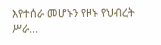እየተሰራ መሆኑን የዞኑ የህብረት ሥራ...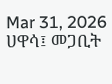Mar 31, 2026
ሀዋሳ፤ መጋቢት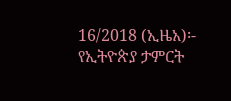16/2018 (ኢዜአ)፡- የኢትዮጵያ ታምርት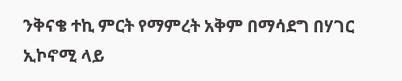ንቅናቄ ተኪ ምርት የማምረት አቅም በማሳደግ በሃገር ኢኮኖሚ ላይ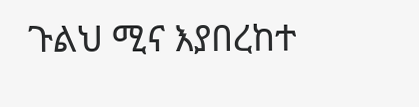ጉልህ ሚና እያበረከተ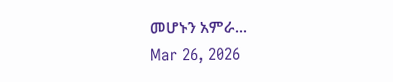መሆኑን አምራ...
Mar 26, 2026